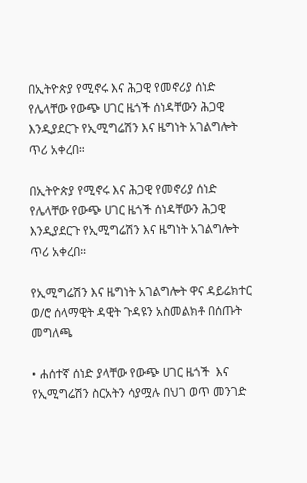በኢትዮጵያ የሚኖሩ እና ሕጋዊ የመኖሪያ ሰነድ የሌላቸው የውጭ ሀገር ዜጎች ሰነዳቸውን ሕጋዊ እንዲያደርጉ የኢሚግሬሽን እና ዜግነት አገልግሎት ጥሪ አቀረበ።

በኢትዮጵያ የሚኖሩ እና ሕጋዊ የመኖሪያ ሰነድ የሌላቸው የውጭ ሀገር ዜጎች ሰነዳቸውን ሕጋዊ እንዲያደርጉ የኢሚግሬሽን እና ዜግነት አገልግሎት ጥሪ አቀረበ።

የኢሚግሬሽን እና ዜግነት አገልግሎት ዋና ዳይሬክተር ወ/ሮ ሰላማዊት ዳዊት ጉዳዩን አስመልክቶ በሰጡት መግለጫ

• ሐሰተኛ ሰነድ ያላቸው የውጭ ሀገር ዜጎች  እና የኢሚግሬሽን ስርአትን ሳያሟሉ በህገ ወጥ መንገድ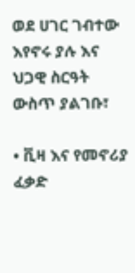ወደ ሀገር ገብተው እየኖሩ ያሉ እና ህጋዊ ስርዓት ውስጥ ያልገቡ፣

• ቪዛ እና የመኖሪያ ፈቃድ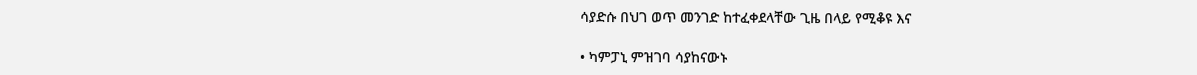ሳያድሱ በህገ ወጥ መንገድ ከተፈቀደላቸው ጊዜ በላይ የሚቆዩ እና

• ካምፓኒ ምዝገባ ሳያከናውኑ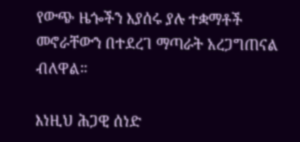የውጭ ዜጐችን እያሰሩ ያሉ ተቋማቶች መኖራቸውን በተደረገ ማጣራት አረጋግጠናል ብለዋል።

እነዚህ ሕጋዊ ሰነድ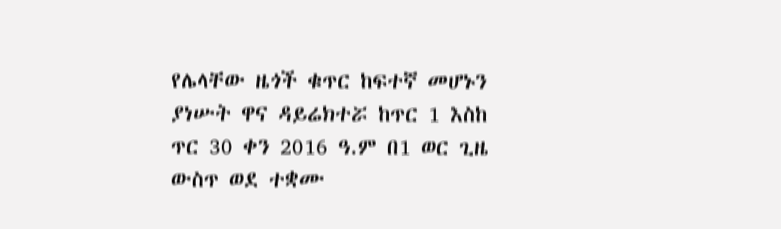የሌላቸው ዜጎች ቁጥር ከፍተኛ መሆኑን ያነሡት ዋና ዳይሬክተሯ ከጥር 1 እስከ ጥር 30 ቀን 2016 ዓ.ም በ1 ወር ጊዜ ውስጥ ወደ ተቋሙ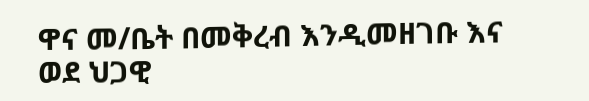ዋና መ/ቤት በመቅረብ እንዲመዘገቡ እና ወደ ህጋዊ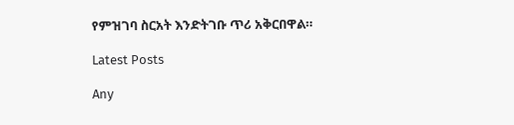የምዝገባ ስርአት እንድትገቡ ጥሪ አቅርበዋል።

Latest Posts

Any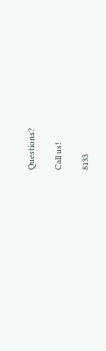Questions?

Call us!

8133